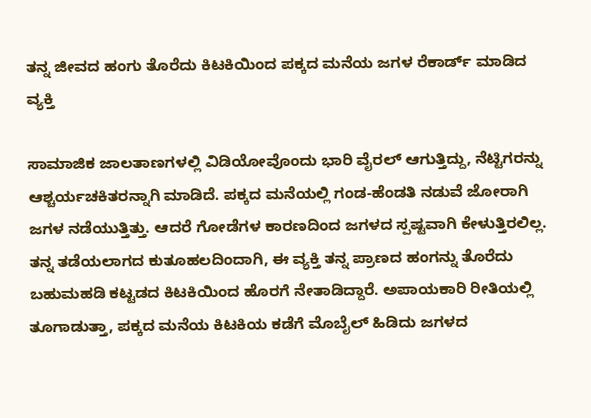ತನ್ನ ಜೀವದ ಹಂಗು ತೊರೆದು ಕಿಟಕಿಯಿಂದ ಪಕ್ಕದ ಮನೆಯ ಜಗಳ ರೆಕಾರ್ಡ್ ಮಾಡಿದ ವ್ಯಕ್ತಿ

ಸಾಮಾಜಿಕ ಜಾಲತಾಣಗಳಲ್ಲಿ ವಿಡಿಯೋವೊಂದು ಭಾರಿ ವೈರಲ್ ಆಗುತ್ತಿದ್ದು, ನೆಟ್ಟಿಗರನ್ನು ಆಶ್ಚರ್ಯಚಕಿತರನ್ನಾಗಿ ಮಾಡಿದೆ. ಪಕ್ಕದ ಮನೆಯಲ್ಲಿ ಗಂಡ-ಹೆಂಡತಿ ನಡುವೆ ಜೋರಾಗಿ ಜಗಳ ನಡೆಯುತ್ತಿತ್ತು. ಆದರೆ ಗೋಡೆಗಳ ಕಾರಣದಿಂದ ಜಗಳದ ಸ್ಪಷ್ಟವಾಗಿ ಕೇಳುತ್ತಿರಲಿಲ್ಲ. ತನ್ನ ತಡೆಯಲಾಗದ ಕುತೂಹಲದಿಂದಾಗಿ, ಈ ವ್ಯಕ್ತಿ ತನ್ನ ಪ್ರಾಣದ ಹಂಗನ್ನು ತೊರೆದು ಬಹುಮಹಡಿ ಕಟ್ಟಡದ ಕಿಟಕಿಯಿಂದ ಹೊರಗೆ ನೇತಾಡಿದ್ದಾರೆ. ಅಪಾಯಕಾರಿ ರೀತಿಯಲ್ಲಿ ತೂಗಾಡುತ್ತಾ, ಪಕ್ಕದ ಮನೆಯ ಕಿಟಕಿಯ ಕಡೆಗೆ ಮೊಬೈಲ್ ಹಿಡಿದು ಜಗಳದ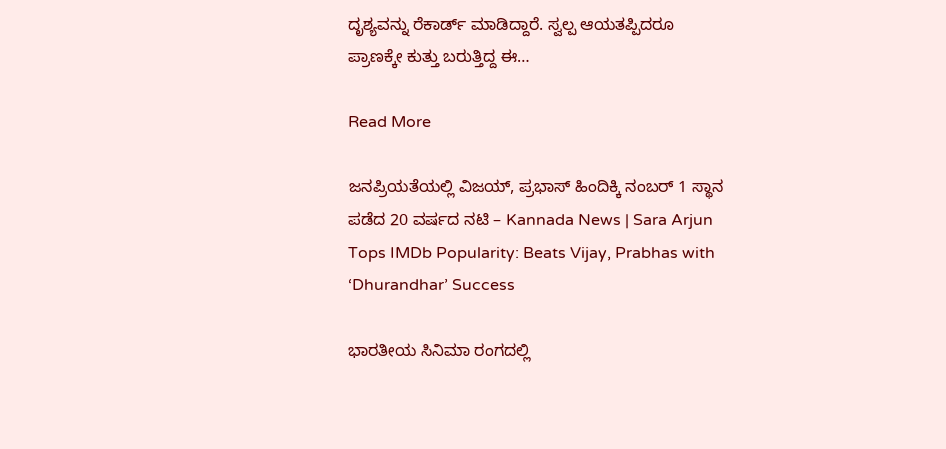ದೃಶ್ಯವನ್ನು ರೆಕಾರ್ಡ್ ಮಾಡಿದ್ದಾರೆ. ಸ್ವಲ್ಪ ಆಯತಪ್ಪಿದರೂ ಪ್ರಾಣಕ್ಕೇ ಕುತ್ತು ಬರುತ್ತಿದ್ದ ಈ…

Read More

ಜನಪ್ರಿಯತೆಯಲ್ಲಿ ವಿಜಯ್, ಪ್ರಭಾಸ್ ಹಿಂದಿಕ್ಕಿ ನಂಬರ್ 1 ಸ್ಥಾನ ಪಡೆದ 20 ವರ್ಷದ ನಟಿ – Kannada News | Sara Arjun Tops IMDb Popularity: Beats Vijay, Prabhas with ‘Dhurandhar’ Success

ಭಾರತೀಯ ಸಿನಿಮಾ ರಂಗದಲ್ಲಿ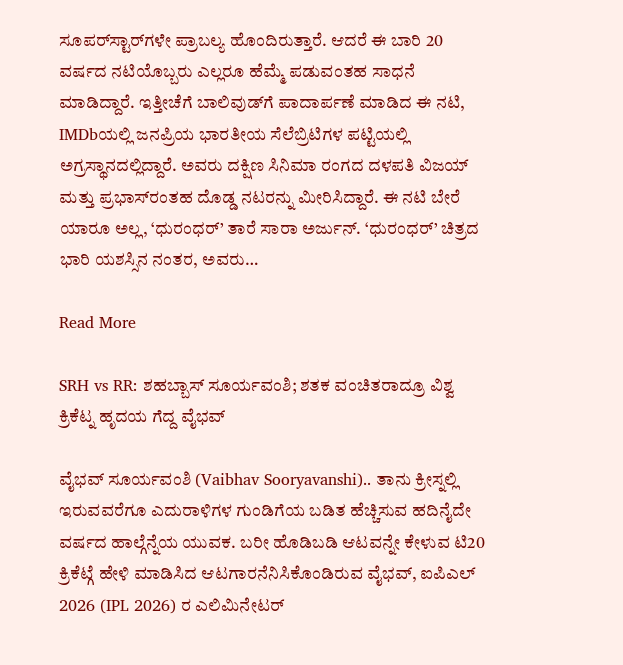ಸೂಪರ್‌ಸ್ಟಾರ್‌ಗಳೇ ಪ್ರಾಬಲ್ಯ ಹೊಂದಿರುತ್ತಾರೆ. ಆದರೆ ಈ ಬಾರಿ 20 ವರ್ಷದ ನಟಿಯೊಬ್ಬರು ಎಲ್ಲರೂ ಹೆಮ್ಮೆ ಪಡುವಂತಹ ಸಾಧನೆ ಮಾಡಿದ್ದಾರೆ. ಇತ್ತೀಚೆಗೆ ಬಾಲಿವುಡ್‌ಗೆ ಪಾದಾರ್ಪಣೆ ಮಾಡಿದ ಈ ನಟಿ, IMDbಯಲ್ಲಿ ಜನಪ್ರಿಯ ಭಾರತೀಯ ಸೆಲೆಬ್ರಿಟಿಗಳ ಪಟ್ಟಿಯಲ್ಲಿ ಅಗ್ರಸ್ಥಾನದಲ್ಲಿದ್ದಾರೆ. ಅವರು ದಕ್ಷಿಣ ಸಿನಿಮಾ ರಂಗದ ದಳಪತಿ ವಿಜಯ್ ಮತ್ತು ಪ್ರಭಾಸ್‌ರಂತಹ ದೊಡ್ಡ ನಟರನ್ನು ಮೀರಿಸಿದ್ದಾರೆ. ಈ ನಟಿ ಬೇರೆ ಯಾರೂ ಅಲ್ಲ, ‘ಧುರಂಧರ್’ ತಾರೆ ಸಾರಾ ಅರ್ಜುನ್. ‘ಧುರಂಧರ್’ ಚಿತ್ರದ ಭಾರಿ ಯಶಸ್ಸಿನ ನಂತರ, ಅವರು…

Read More

SRH vs RR: ಶಹಬ್ಬಾಸ್ ಸೂರ್ಯವಂಶಿ; ಶತಕ ವಂಚಿತರಾದ್ರೂ ವಿಶ್ವ ಕ್ರಿಕೆಟ್ನ ಹೃದಯ ಗೆದ್ದ ವೈಭವ್

ವೈಭವ್ ಸೂರ್ಯವಂಶಿ (Vaibhav Sooryavanshi).. ತಾನು ಕ್ರೀಸ್ನಲ್ಲಿ ಇರುವವರೆಗೂ ಎದುರಾಳಿಗಳ ಗುಂಡಿಗೆಯ ಬಡಿತ ಹೆಚ್ಚಿಸುವ ಹದಿನೈದೇ ವರ್ಷದ ಹಾಲ್ಗೆನ್ನೆಯ ಯುವಕ. ಬರೀ ಹೊಡಿಬಡಿ ಆಟವನ್ನೇ ಕೇಳುವ ಟಿ20 ಕ್ರಿಕೆಟ್ಗೆ ಹೇಳಿ ಮಾಡಿಸಿದ ಆಟಗಾರನೆನಿಸಿಕೊಂಡಿರುವ ವೈಭವ್, ಐಪಿಎಲ್ 2026 (IPL 2026) ರ ಎಲಿಮಿನೇಟರ್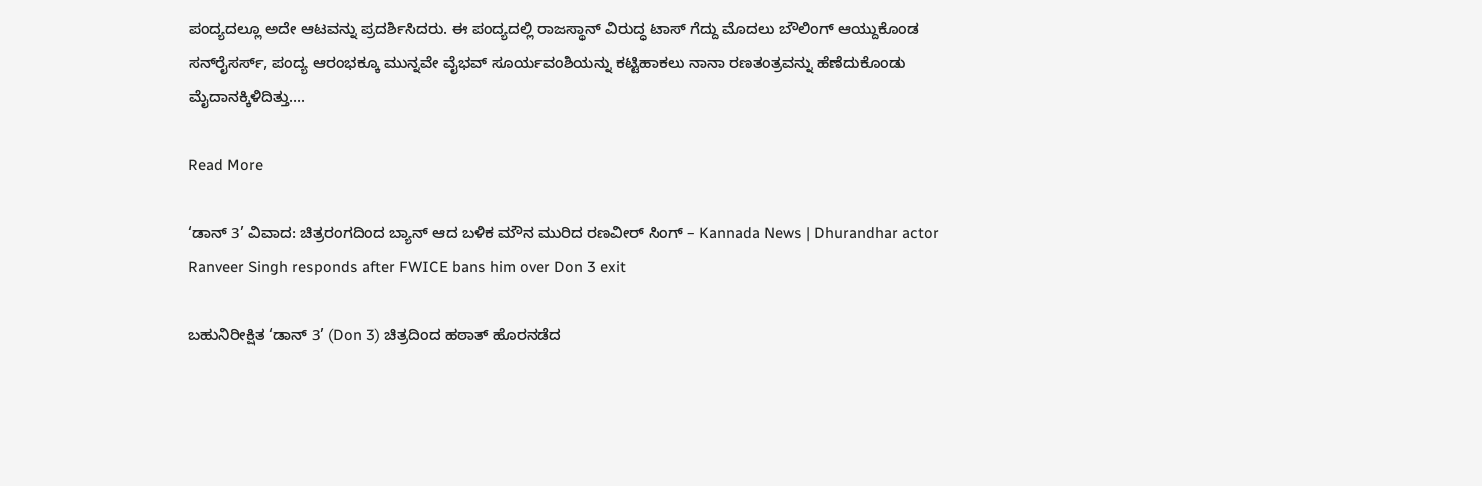ಪಂದ್ಯದಲ್ಲೂ ಅದೇ ಆಟವನ್ನು ಪ್ರದರ್ಶಿಸಿದರು. ಈ ಪಂದ್ಯದಲ್ಲಿ ರಾಜಸ್ಥಾನ್ ವಿರುದ್ಧ ಟಾಸ್ ಗೆದ್ದು ಮೊದಲು ಬೌಲಿಂಗ್ ಆಯ್ದುಕೊಂಡ ಸನ್‌ರೈಸರ್ಸ್, ಪಂದ್ಯ ಆರಂಭಕ್ಕೂ ಮುನ್ನವೇ ವೈಭವ್ ಸೂರ್ಯವಂಶಿಯನ್ನು ಕಟ್ಟಿಹಾಕಲು ನಾನಾ ರಣತಂತ್ರವನ್ನು ಹೆಣೆದುಕೊಂಡು ಮೈದಾನಕ್ಕಿಳಿದಿತ್ತು….

Read More

‘ಡಾನ್ 3’ ವಿವಾದ: ಚಿತ್ರರಂಗದಿಂದ ಬ್ಯಾನ್ ಆದ ಬಳಿಕ ಮೌನ ಮುರಿದ ರಣವೀರ್ ಸಿಂಗ್‌ – Kannada News | Dhurandhar actor Ranveer Singh responds after FWICE bans him over Don 3 exit

ಬಹುನಿರೀಕ್ಷಿತ ‘ಡಾನ್ 3’ (Don 3) ಚಿತ್ರದಿಂದ ಹಠಾತ್ ಹೊರನಡೆದ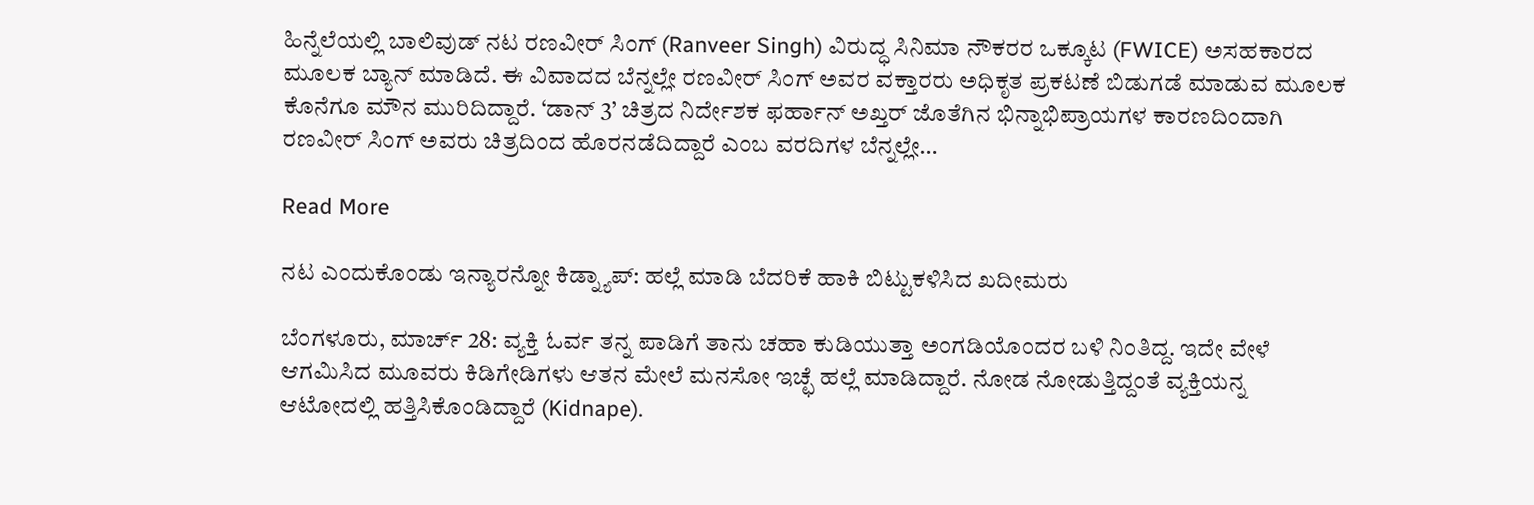ಹಿನ್ನೆಲೆಯಲ್ಲಿ ಬಾಲಿವುಡ್ ನಟ ರಣವೀರ್ ಸಿಂಗ್ (Ranveer Singh) ವಿರುದ್ಧ ಸಿನಿಮಾ ನೌಕರರ ಒಕ್ಕೂಟ (FWICE) ಅಸಹಕಾರದ ಮೂಲಕ ಬ್ಯಾನ್ ಮಾಡಿದೆ. ಈ ವಿವಾದದ ಬೆನ್ನಲ್ಲೇ ರಣವೀರ್ ಸಿಂಗ್ ಅವರ ವಕ್ತಾರರು ಅಧಿಕೃತ ಪ್ರಕಟಣೆ ಬಿಡುಗಡೆ ಮಾಡುವ ಮೂಲಕ ಕೊನೆಗೂ ಮೌನ ಮುರಿದಿದ್ದಾರೆ. ‘ಡಾನ್ 3’ ಚಿತ್ರದ ನಿರ್ದೇಶಕ ಫರ್ಹಾನ್ ಅಖ್ತರ್ ಜೊತೆಗಿನ ಭಿನ್ನಾಭಿಪ್ರಾಯಗಳ ಕಾರಣದಿಂದಾಗಿ ರಣವೀರ್ ಸಿಂಗ್ ಅವರು ಚಿತ್ರದಿಂದ ಹೊರನಡೆದಿದ್ದಾರೆ ಎಂಬ ವರದಿಗಳ ಬೆನ್ನಲ್ಲೇ…

Read More

ನಟ ಎಂದುಕೊಂಡು ಇನ್ಯಾರನ್ನೋ ಕಿಡ್ನ್ಯಾಪ್: ಹಲ್ಲೆ ಮಾಡಿ ಬೆದರಿಕೆ ಹಾಕಿ ಬಿಟ್ಟುಕಳಿಸಿದ ಖದೀಮರು

ಬೆಂಗಳೂರು, ಮಾರ್ಚ್ 28: ವ್ಯಕ್ತಿ ಓರ್ವ ತನ್ನ ಪಾಡಿಗೆ ತಾನು ಚಹಾ ಕುಡಿಯುತ್ತಾ ಅಂಗಡಿಯೊಂದರ ಬಳಿ ನಿಂತಿದ್ದ. ಇದೇ ವೇಳೆ ಆಗಮಿಸಿದ ಮೂವರು ಕಿಡಿಗೇಡಿಗಳು ಆತನ ಮೇಲೆ ಮನಸೋ ಇಚ್ಛೆ ಹಲ್ಲೆ ಮಾಡಿದ್ದಾರೆ. ನೋಡ ನೋಡುತ್ತಿದ್ದಂತೆ ವ್ಯಕ್ತಿಯನ್ನ ಆಟೋದಲ್ಲಿ ಹತ್ತಿಸಿಕೊಂಡಿದ್ದಾರೆ (Kidnape).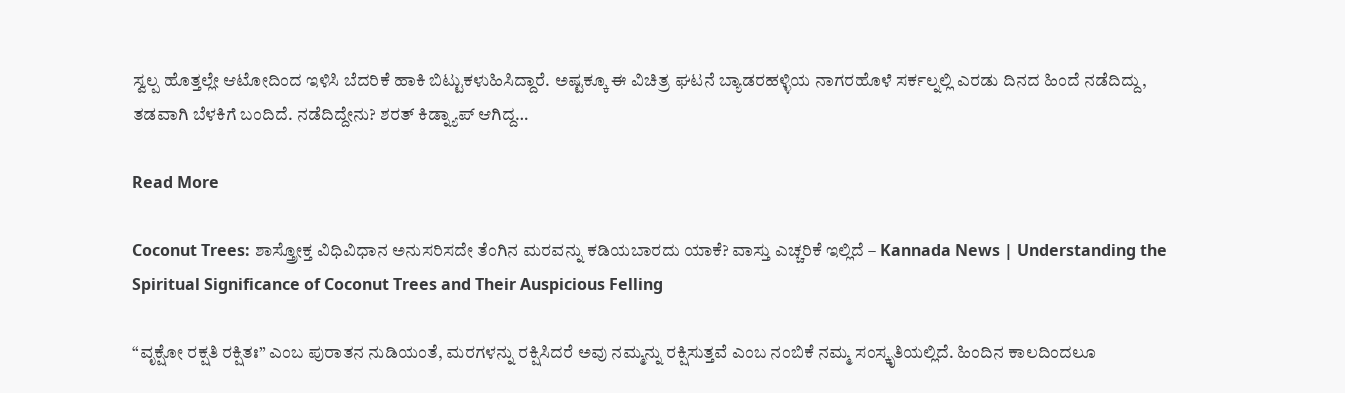ಸ್ವಲ್ಪ ಹೊತ್ತಲ್ಲೇ ಆಟೋದಿಂದ ಇಳಿಸಿ ಬೆದರಿಕೆ ಹಾಕಿ ಬಿಟ್ಟುಕಳುಹಿಸಿದ್ದಾರೆ. ಅಷ್ಟಕ್ಕೂ ಈ ವಿಚಿತ್ರ ಘಟನೆ ಬ್ಯಾಡರಹಳ್ಳಿಯ ನಾಗರಹೊಳೆ ಸರ್ಕಲ್ನಲ್ಲಿ ಎರಡು ದಿನದ ಹಿಂದೆ ನಡೆದಿದ್ದು, ತಡವಾಗಿ ಬೆಳಕಿಗೆ ಬಂದಿದೆ. ನಡೆದಿದ್ದೇನು? ಶರತ್ ಕಿಡ್ನ್ಯಾಪ್ ಆಗಿದ್ದ…

Read More

Coconut Trees: ಶಾಸ್ತ್ರೋಕ್ತ ವಿಧಿವಿಧಾನ ಅನುಸರಿಸದೇ ತೆಂಗಿನ ಮರವನ್ನು ಕಡಿಯಬಾರದು ಯಾಕೆ? ವಾಸ್ತು ಎಚ್ಚರಿಕೆ ಇಲ್ಲಿದೆ – Kannada News | Understanding the Spiritual Significance of Coconut Trees and Their Auspicious Felling

“ವೃಕ್ಷೋ ರಕ್ಷತಿ ರಕ್ಷಿತಃ” ಎಂಬ ಪುರಾತನ ನುಡಿಯಂತೆ, ಮರಗಳನ್ನು ರಕ್ಷಿಸಿದರೆ ಅವು ನಮ್ಮನ್ನು ರಕ್ಷಿಸುತ್ತವೆ ಎಂಬ ನಂಬಿಕೆ ನಮ್ಮ ಸಂಸ್ಕೃತಿಯಲ್ಲಿದೆ. ಹಿಂದಿನ ಕಾಲದಿಂದಲೂ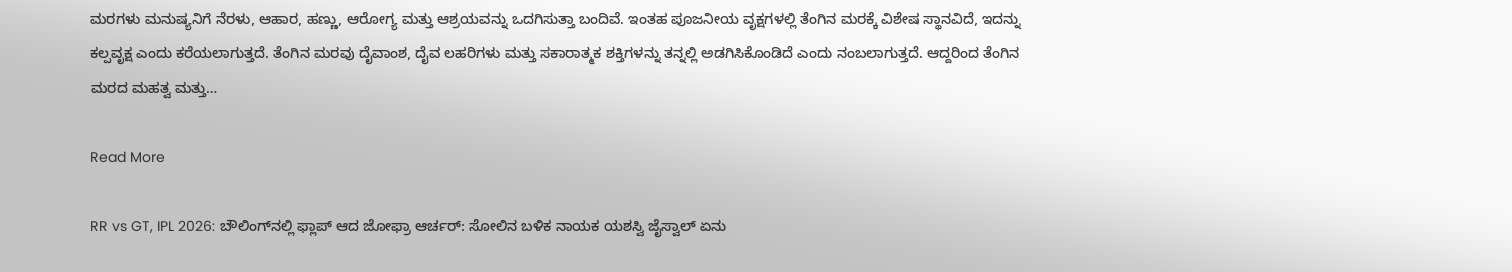ಮರಗಳು ಮನುಷ್ಯನಿಗೆ ನೆರಳು, ಆಹಾರ, ಹಣ್ಣು, ಆರೋಗ್ಯ ಮತ್ತು ಆಶ್ರಯವನ್ನು ಒದಗಿಸುತ್ತಾ ಬಂದಿವೆ. ಇಂತಹ ಪೂಜನೀಯ ವೃಕ್ಷಗಳಲ್ಲಿ ತೆಂಗಿನ ಮರಕ್ಕೆ ವಿಶೇಷ ಸ್ಥಾನವಿದೆ, ಇದನ್ನು ಕಲ್ಪವೃಕ್ಷ ಎಂದು ಕರೆಯಲಾಗುತ್ತದೆ. ತೆಂಗಿನ ಮರವು ದೈವಾಂಶ, ದೈವ ಲಹರಿಗಳು ಮತ್ತು ಸಕಾರಾತ್ಮಕ ಶಕ್ತಿಗಳನ್ನು ತನ್ನಲ್ಲಿ ಅಡಗಿಸಿಕೊಂಡಿದೆ ಎಂದು ನಂಬಲಾಗುತ್ತದೆ. ಆದ್ದರಿಂದ ತೆಂಗಿನ ಮರದ ಮಹತ್ವ ಮತ್ತು…

Read More

RR vs GT, IPL 2026: ಬೌಲಿಂಗ್‌ನಲ್ಲಿ ಫ್ಲಾಪ್ ಆದ ಜೋಫ್ರಾ ಆರ್ಚರ್: ಸೋಲಿನ ಬಳಿಕ ನಾಯಕ ಯಶಸ್ವಿ ಜೈಸ್ವಾಲ್ ಏನು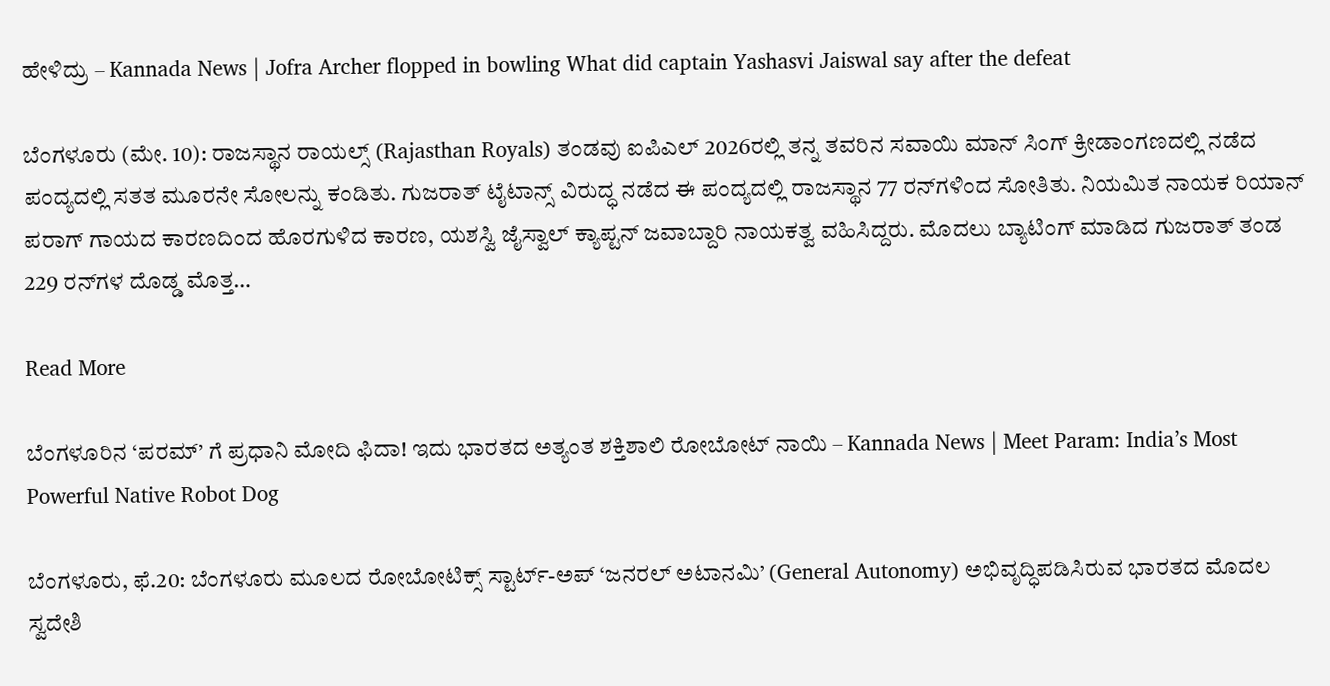ಹೇಳಿದ್ರು – Kannada News | Jofra Archer flopped in bowling What did captain Yashasvi Jaiswal say after the defeat

ಬೆಂಗಳೂರು (ಮೇ. 10): ರಾಜಸ್ಥಾನ ರಾಯಲ್ಸ್ (Rajasthan Royals) ತಂಡವು ಐಪಿಎಲ್ 2026ರಲ್ಲಿ ತನ್ನ ತವರಿನ ಸವಾಯಿ ಮಾನ್ ಸಿಂಗ್ ಕ್ರೀಡಾಂಗಣದಲ್ಲಿ ನಡೆದ ಪಂದ್ಯದಲ್ಲಿ ಸತತ ಮೂರನೇ ಸೋಲನ್ನು ಕಂಡಿತು. ಗುಜರಾತ್ ಟೈಟಾನ್ಸ್ ವಿರುದ್ಧ ನಡೆದ ಈ ಪಂದ್ಯದಲ್ಲಿ ರಾಜಸ್ಥಾನ 77 ರನ್‌ಗಳಿಂದ ಸೋತಿತು. ನಿಯಮಿತ ನಾಯಕ ರಿಯಾನ್ ಪರಾಗ್ ಗಾಯದ ಕಾರಣದಿಂದ ಹೊರಗುಳಿದ ಕಾರಣ, ಯಶಸ್ವಿ ಜೈಸ್ವಾಲ್ ಕ್ಯಾಪ್ಟನ್ ಜವಾಬ್ದಾರಿ ನಾಯಕತ್ವ ವಹಿಸಿದ್ದರು. ಮೊದಲು ಬ್ಯಾಟಿಂಗ್ ಮಾಡಿದ ಗುಜರಾತ್ ತಂಡ 229 ರನ್‌ಗಳ ದೊಡ್ಡ ಮೊತ್ತ…

Read More

ಬೆಂಗಳೂರಿನ ‘ಪರಮ್’ ಗೆ ಪ್ರಧಾನಿ ಮೋದಿ ಫಿದಾ! ಇದು ಭಾರತದ ಅತ್ಯಂತ ಶಕ್ತಿಶಾಲಿ ರೋಬೋಟ್ ನಾಯಿ – Kannada News | Meet Param: India’s Most Powerful Native Robot Dog

ಬೆಂಗಳೂರು, ಫೆ.20: ಬೆಂಗಳೂರು ಮೂಲದ ರೋಬೋಟಿಕ್ಸ್ ಸ್ಟಾರ್ಟ್-ಅಪ್ ‘ಜನರಲ್ ಅಟಾನಮಿ’ (General Autonomy) ಅಭಿವೃದ್ಧಿಪಡಿಸಿರುವ ಭಾರತದ ಮೊದಲ ಸ್ವದೇಶಿ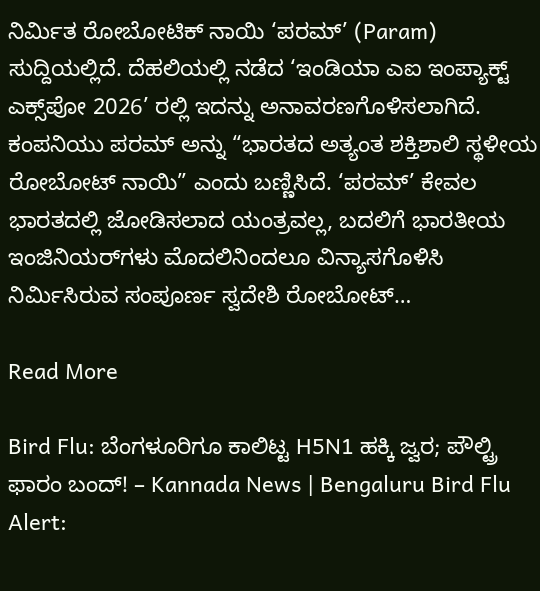ನಿರ್ಮಿತ ರೋಬೋಟಿಕ್ ನಾಯಿ ‘ಪರಮ್’ (Param) ಸುದ್ದಿಯಲ್ಲಿದೆ. ದೆಹಲಿಯಲ್ಲಿ ನಡೆದ ‘ಇಂಡಿಯಾ ಎಐ ಇಂಪ್ಯಾಕ್ಟ್ ಎಕ್ಸ್‌ಪೋ 2026’ ರಲ್ಲಿ ಇದನ್ನು ಅನಾವರಣಗೊಳಿಸಲಾಗಿದೆ. ಕಂಪನಿಯು ಪರಮ್ ಅನ್ನು “ಭಾರತದ ಅತ್ಯಂತ ಶಕ್ತಿಶಾಲಿ ಸ್ಥಳೀಯ ರೋಬೋಟ್ ನಾಯಿ” ಎಂದು ಬಣ್ಣಿಸಿದೆ. ‘ಪರಮ್’ ಕೇವಲ ಭಾರತದಲ್ಲಿ ಜೋಡಿಸಲಾದ ಯಂತ್ರವಲ್ಲ, ಬದಲಿಗೆ ಭಾರತೀಯ ಇಂಜಿನಿಯರ್‌ಗಳು ಮೊದಲಿನಿಂದಲೂ ವಿನ್ಯಾಸಗೊಳಿಸಿ ನಿರ್ಮಿಸಿರುವ ಸಂಪೂರ್ಣ ಸ್ವದೇಶಿ ರೋಬೋಟ್…

Read More

Bird Flu: ಬೆಂಗಳೂರಿಗೂ ಕಾಲಿಟ್ಟ H5N1 ಹಕ್ಕಿ ಜ್ವರ; ಪೌಲ್ಟ್ರಿ ಫಾರಂ ಬಂದ್! – Kannada News | Bengaluru Bird Flu Alert: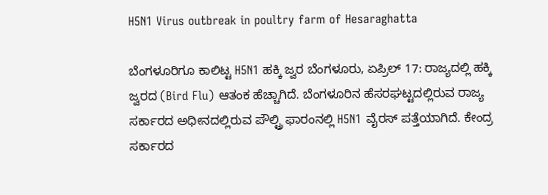H5N1 Virus outbreak in poultry farm of Hesaraghatta

ಬೆಂಗಳೂರಿಗೂ ಕಾಲಿಟ್ಟ H5N1 ಹಕ್ಕಿ ಜ್ವರ ಬೆಂಗಳೂರು, ಏಪ್ರಿಲ್ 17: ರಾಜ್ಯದಲ್ಲಿ ಹಕ್ಕಿ ಜ್ವರದ (Bird Flu) ಆತಂಕ ಹೆಚ್ಚಾಗಿದೆ. ಬೆಂಗಳೂರಿನ ಹೆಸರಘಟ್ಟದಲ್ಲಿರುವ ರಾಜ್ಯ ಸರ್ಕಾರದ ಅಧೀನದಲ್ಲಿರುವ ಪೌಲ್ಟ್ರಿ ಫಾರಂನಲ್ಲಿ H5N1 ವೈರಸ್ ಪತ್ತೆಯಾಗಿದೆ. ಕೇಂದ್ರ ಸರ್ಕಾರದ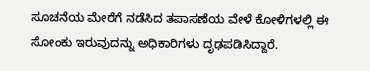ಸೂಚನೆಯ ಮೇರೆಗೆ ನಡೆಸಿದ ತಪಾಸಣೆಯ ವೇಳೆ ಕೋಳಿಗಳಲ್ಲಿ ಈ ಸೋಂಕು ಇರುವುದನ್ನು ಅಧಿಕಾರಿಗಳು ದೃಢಪಡಿಸಿದ್ದಾರೆ.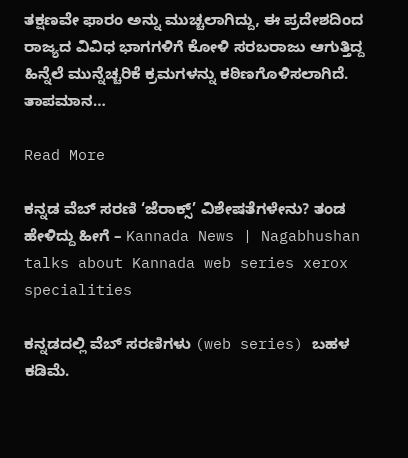ತಕ್ಷಣವೇ ಫಾರಂ ಅನ್ನು ಮುಚ್ಚಲಾಗಿದ್ದು, ಈ ಪ್ರದೇಶದಿಂದ ರಾಜ್ಯದ ವಿವಿಧ ಭಾಗಗಳಿಗೆ ಕೋಳಿ ಸರಬರಾಜು ಆಗುತ್ತಿದ್ದ ಹಿನ್ನೆಲೆ ಮುನ್ನೆಚ್ಚರಿಕೆ ಕ್ರಮಗಳನ್ನು ಕಠಿಣಗೊಳಿಸಲಾಗಿದೆ. ತಾಪಮಾನ…

Read More

ಕನ್ನಡ ವೆಬ್ ಸರಣಿ ‘ಜೆರಾಕ್ಸ್’ ವಿಶೇಷತೆಗಳೇನು? ತಂಡ ಹೇಳಿದ್ದು ಹೀಗೆ – Kannada News | Nagabhushan talks about Kannada web series xerox specialities

ಕನ್ನಡದಲ್ಲಿ ವೆಬ್ ಸರಣಿಗಳು (web series) ಬಹಳ ಕಡಿಮೆ.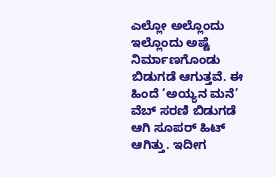ಎಲ್ಲೋ ಅಲ್ಲೊಂದು ಇಲ್ಲೊಂದು ಅಷ್ಟೆ ನಿರ್ಮಾಣಗೊಂಡು ಬಿಡುಗಡೆ ಆಗುತ್ತವೆ. ಈ ಹಿಂದೆ ‘ಅಯ್ಯನ ಮನೆ’ ವೆಬ್ ಸರಣಿ ಬಿಡುಗಡೆ ಆಗಿ ಸೂಪರ್ ಹಿಟ್ ಆಗಿತ್ತು. ಇದೀಗ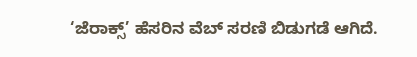‘ಜೆರಾಕ್ಸ್’ ಹೆಸರಿನ ವೆಬ್ ಸರಣಿ ಬಿಡುಗಡೆ ಆಗಿದೆ.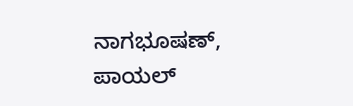ನಾಗಭೂಷಣ್, ಪಾಯಲ್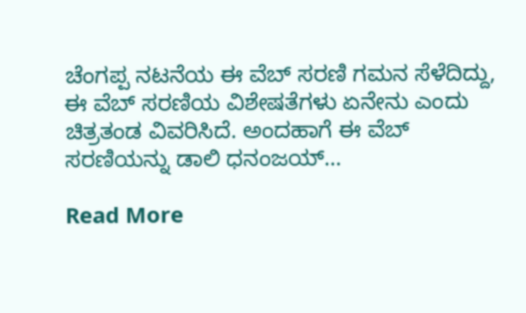ಚೆಂಗಪ್ಪ ನಟನೆಯ ಈ ವೆಬ್ ಸರಣಿ ಗಮನ ಸೆಳೆದಿದ್ದು, ಈ ವೆಬ್ ಸರಣಿಯ ವಿಶೇಷತೆಗಳು ಏನೇನು ಎಂದು ಚಿತ್ರತಂಡ ವಿವರಿಸಿದೆ. ಅಂದಹಾಗೆ ಈ ವೆಬ್ ಸರಣಿಯನ್ನು ಡಾಲಿ ಧನಂಜಯ್…

Read More